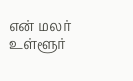என் மலர்
உள்ளூர்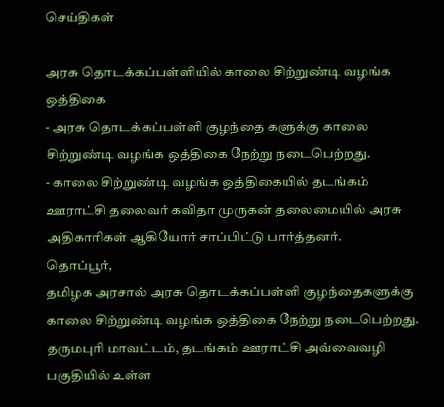செய்திகள்

அரசு தொடக்கப்பள்ளியில் காலை சிற்றுண்டி வழங்க ஒத்திகை
- அரசு தொடக்கப்பள்ளி குழந்தை களுக்கு காலை சிற்றுண்டி வழங்க ஒத்திகை நேற்று நடைபெற்றது.
- காலை சிற்றுண்டி வழங்க ஒத்திகையில் தடங்கம் ஊராட்சி தலைவர் கவிதா முருகன் தலைமையில் அரசு அதிகாரிகள் ஆகியோர் சாப்பிட்டு பார்த்தனர்.
தொப்பூர்,
தமிழக அரசால் அரசு தொடக்கப்பள்ளி குழந்தைகளுக்கு காலை சிற்றுண்டி வழங்க ஒத்திகை நேற்று நடைபெற்றது.
தருமபுரி மாவட்டம், தடங்கம் ஊராட்சி அவ்வைவழி பகுதியில் உள்ள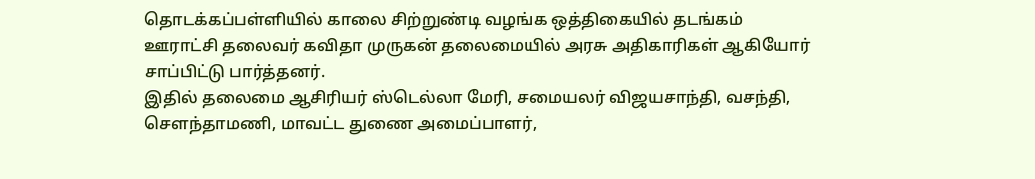தொடக்கப்பள்ளியில் காலை சிற்றுண்டி வழங்க ஒத்திகையில் தடங்கம் ஊராட்சி தலைவர் கவிதா முருகன் தலைமையில் அரசு அதிகாரிகள் ஆகியோர் சாப்பிட்டு பார்த்தனர்.
இதில் தலைமை ஆசிரியர் ஸ்டெல்லா மேரி, சமையலர் விஜயசாந்தி, வசந்தி, சௌந்தாமணி, மாவட்ட துணை அமைப்பாளர்,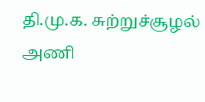தி.மு.க. சுற்றுச்சூழல் அணி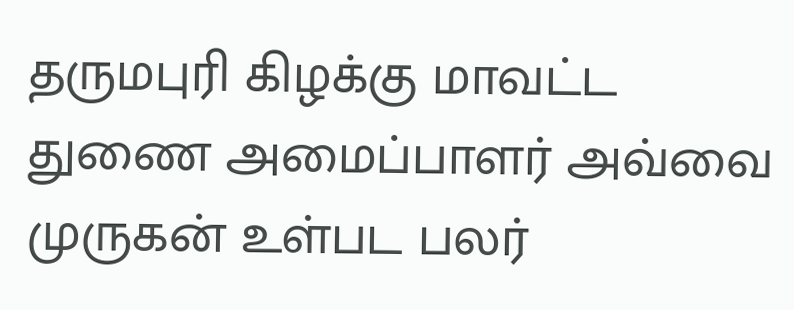தருமபுரி கிழக்கு மாவட்ட துணை அமைப்பாளர் அவ்வை முருகன் உள்பட பலர்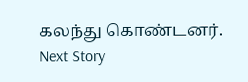கலந்து கொண்டனர்.
Next Story